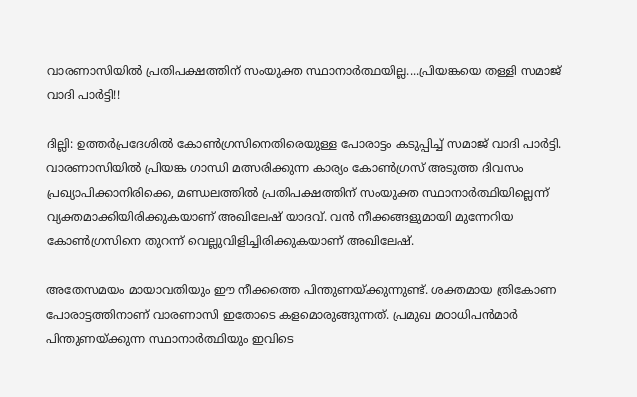വാരണാസിയില്‍ പ്രതിപക്ഷത്തിന് സംയുക്ത സ്ഥാനാര്‍ത്ഥയില്ല....പ്രിയങ്കയെ തള്ളി സമാജ് വാദി പാര്‍ട്ടി!!

ദില്ലി: ഉത്തര്‍പ്രദേശില്‍ കോണ്‍ഗ്രസിനെതിരെയുള്ള പോരാട്ടം കടുപ്പിച്ച് സമാജ് വാദി പാര്‍ട്ടി. വാരണാസിയില്‍ പ്രിയങ്ക ഗാന്ധി മത്സരിക്കുന്ന കാര്യം കോണ്‍ഗ്രസ് അടുത്ത ദിവസം പ്രഖ്യാപിക്കാനിരിക്കെ, മണ്ഡലത്തില്‍ പ്രതിപക്ഷത്തിന് സംയുക്ത സ്ഥാനാര്‍ത്ഥിയില്ലെന്ന് വ്യക്തമാക്കിയിരിക്കുകയാണ് അഖിലേഷ് യാദവ്. വന്‍ നീക്കങ്ങളുമായി മുന്നേറിയ കോണ്‍ഗ്രസിനെ തുറന്ന് വെല്ലുവിളിച്ചിരിക്കുകയാണ് അഖിലേഷ്.

അതേസമയം മായാവതിയും ഈ നീക്കത്തെ പിന്തുണയ്ക്കുന്നുണ്ട്. ശക്തമായ ത്രികോണ പോരാട്ടത്തിനാണ് വാരണാസി ഇതോടെ കളമൊരുങ്ങുന്നത്. പ്രമുഖ മഠാധിപന്‍മാര്‍ പിന്തുണയ്ക്കുന്ന സ്ഥാനാര്‍ത്ഥിയും ഇവിടെ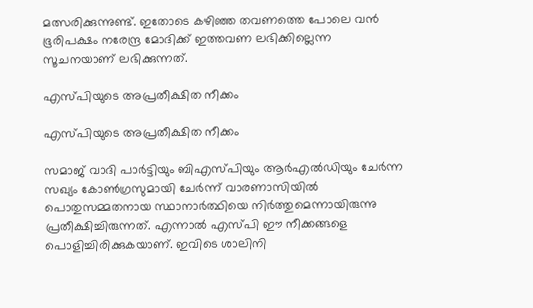മത്സരിക്കുന്നുണ്ട്. ഇതോടെ കഴിഞ്ഞ തവണത്തെ പോലെ വന്‍ ഭൂരിപക്ഷം നരേന്ദ്ര മോദിക്ക് ഇത്തവണ ലഭിക്കില്ലെന്ന സൂചനയാണ് ലഭിക്കുന്നത്.

എസ്പിയുടെ അപ്രതീക്ഷിത നീക്കം

എസ്പിയുടെ അപ്രതീക്ഷിത നീക്കം

സമാജ് വാദി പാര്‍ട്ടിയും ബിഎസ്പിയും ആര്‍എല്‍ഡിയും ചേര്‍ന്ന സഖ്യം കോണ്‍ഗ്രസുമായി ചേര്‍ന്ന് വാരണാസിയില്‍ പൊതുസമ്മതനായ സ്ഥാനാര്‍ത്ഥിയെ നിര്‍ത്തുമെന്നായിരുന്നു പ്രതീക്ഷിച്ചിരുന്നത്. എന്നാല്‍ എസ്പി ഈ നീക്കങ്ങളെ പൊളിച്ചിരിക്കുകയാണ്. ഇവിടെ ശാലിനി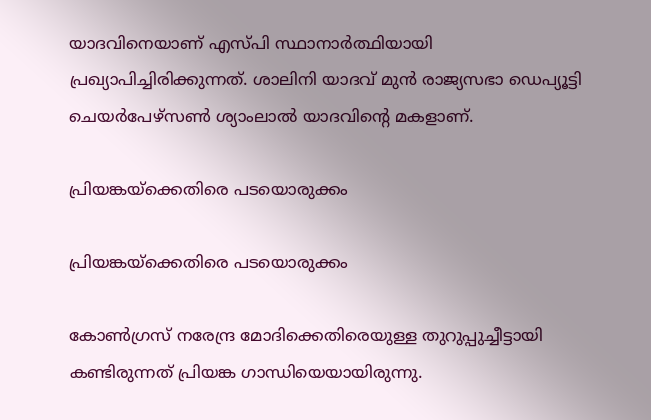യാദവിനെയാണ് എസ്പി സ്ഥാനാര്‍ത്ഥിയായി പ്രഖ്യാപിച്ചിരിക്കുന്നത്. ശാലിനി യാദവ് മുന്‍ രാജ്യസഭാ ഡെപ്യൂട്ടി ചെയര്‍പേഴ്‌സണ്‍ ശ്യാംലാല്‍ യാദവിന്റെ മകളാണ്.

പ്രിയങ്കയ്‌ക്കെതിരെ പടയൊരുക്കം

പ്രിയങ്കയ്‌ക്കെതിരെ പടയൊരുക്കം

കോണ്‍ഗ്രസ് നരേന്ദ്ര മോദിക്കെതിരെയുള്ള തുറുപ്പുച്ചീട്ടായി കണ്ടിരുന്നത് പ്രിയങ്ക ഗാന്ധിയെയായിരുന്നു.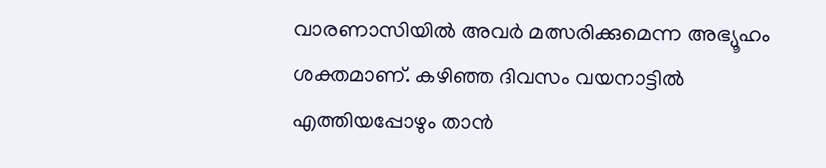വാരണാസിയില്‍ അവര്‍ മത്സരിക്കുമെന്ന അഭ്യൂഹം ശക്തമാണ്. കഴിഞ്ഞ ദിവസം വയനാട്ടില്‍ എത്തിയപ്പോഴും താന്‍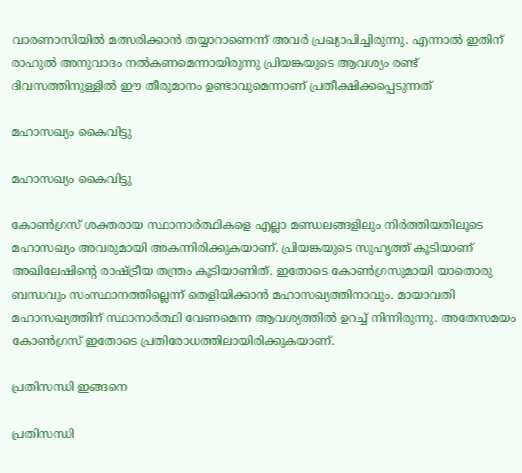വാരണാസിയില്‍ മത്സരിക്കാന്‍ തയ്യാറാണെന്ന് അവര്‍ പ്രഖ്യാപിച്ചിരുന്നു. എന്നാല്‍ ഇതിന് രാഹുല്‍ അനുവാദം നല്‍കണമെന്നായിരുന്നു പ്രിയങ്കയുടെ ആവശ്യം രണ്ട് ദിവസത്തിനുള്ളില്‍ ഈ തീരുമാനം ഉണ്ടാവുമെന്നാണ് പ്രതീക്ഷിക്കപ്പെടുന്നത്

മഹാസഖ്യം കൈവിട്ടു

മഹാസഖ്യം കൈവിട്ടു

കോണ്‍ഗ്രസ് ശക്തരായ സ്ഥാനാര്‍ത്ഥികളെ എല്ലാ മണ്ഡലങ്ങളിലും നിര്‍ത്തിയതിലൂടെ മഹാസഖ്യം അവരുമായി അകന്നിരിക്കുകയാണ്. പ്രിയങ്കയുടെ സുഹൃത്ത് കൂടിയാണ് അഖിലേഷിന്റെ രാഷ്ട്രീയ തന്ത്രം കൂടിയാണിത്. ഇതോടെ കോണ്‍ഗ്രസുമായി യാതൊരു ബന്ധവും സംസ്ഥാനത്തില്ലെന്ന് തെളിയിക്കാന്‍ മഹാസഖ്യത്തിനാവും. മായാവതി മഹാസഖ്യത്തിന് സ്ഥാനാര്‍ത്ഥി വേണമെന്ന ആവശ്യത്തില്‍ ഉറച്ച് നിന്നിരുന്നു. അതേസമയം കോണ്‍ഗ്രസ് ഇതോടെ പ്രതിരോധത്തിലായിരിക്കുകയാണ്.

പ്രതിസന്ധി ഇങ്ങനെ

പ്രതിസന്ധി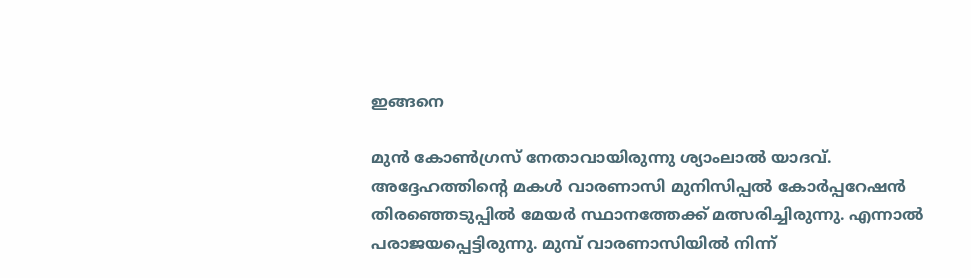ഇങ്ങനെ

മുന്‍ കോണ്‍ഗ്രസ് നേതാവായിരുന്നു ശ്യാംലാല്‍ യാദവ്. അദ്ദേഹത്തിന്റെ മകള്‍ വാരണാസി മുനിസിപ്പല്‍ കോര്‍പ്പറേഷന്‍ തിരഞ്ഞെടുപ്പില്‍ മേയര്‍ സ്ഥാനത്തേക്ക് മത്സരിച്ചിരുന്നു. എന്നാല്‍ പരാജയപ്പെട്ടിരുന്നു. മുമ്പ് വാരണാസിയില്‍ നിന്ന്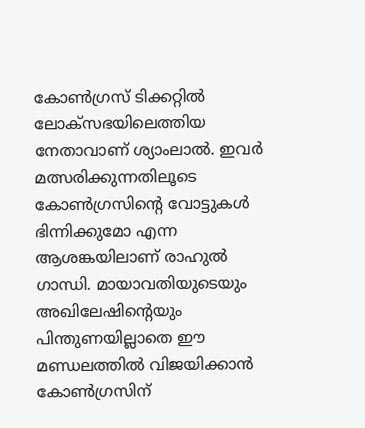കോണ്‍ഗ്രസ് ടിക്കറ്റില്‍ ലോക്‌സഭയിലെത്തിയ നേതാവാണ് ശ്യാംലാല്‍. ഇവര്‍ മത്സരിക്കുന്നതിലൂടെ കോണ്‍ഗ്രസിന്റെ വോട്ടുകള്‍ ഭിന്നിക്കുമോ എന്ന ആശങ്കയിലാണ് രാഹുല്‍ ഗാന്ധി. മായാവതിയുടെയും അഖിലേഷിന്റെയും പിന്തുണയില്ലാതെ ഈ മണ്ഡലത്തില്‍ വിജയിക്കാന്‍ കോണ്‍ഗ്രസിന്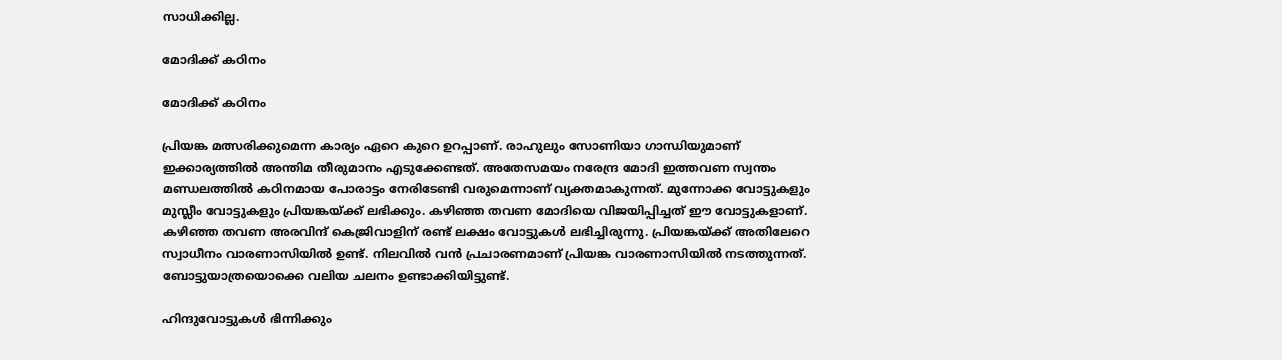സാധിക്കില്ല.

മോദിക്ക് കഠിനം

മോദിക്ക് കഠിനം

പ്രിയങ്ക മത്സരിക്കുമെന്ന കാര്യം ഏറെ കുറെ ഉറപ്പാണ്. രാഹുലും സോണിയാ ഗാന്ധിയുമാണ് ഇക്കാര്യത്തില്‍ അന്തിമ തീരുമാനം എടുക്കേണ്ടത്. അതേസമയം നരേന്ദ്ര മോദി ഇത്തവണ സ്വന്തം മണ്ഡലത്തില്‍ കഠിനമായ പോരാട്ടം നേരിടേണ്ടി വരുമെന്നാണ് വ്യക്തമാകുന്നത്. മുന്നോക്ക വോട്ടുകളും മുസ്ലീം വോട്ടുകളും പ്രിയങ്കയ്ക്ക് ലഭിക്കും. കഴിഞ്ഞ തവണ മോദിയെ വിജയിപ്പിച്ചത് ഈ വോട്ടുകളാണ്. കഴിഞ്ഞ തവണ അരവിന്ദ് കെജ്രിവാളിന് രണ്ട് ലക്ഷം വോട്ടുകള്‍ ലഭിച്ചിരുന്നു. പ്രിയങ്കയ്ക്ക് അതിലേറെ സ്വാധീനം വാരണാസിയില്‍ ഉണ്ട്. നിലവില്‍ വന്‍ പ്രചാരണമാണ് പ്രിയങ്ക വാരണാസിയില്‍ നടത്തുന്നത്. ബോട്ടുയാത്രയൊക്കെ വലിയ ചലനം ഉണ്ടാക്കിയിട്ടുണ്ട്.

ഹിന്ദുവോട്ടുകള്‍ ഭിന്നിക്കും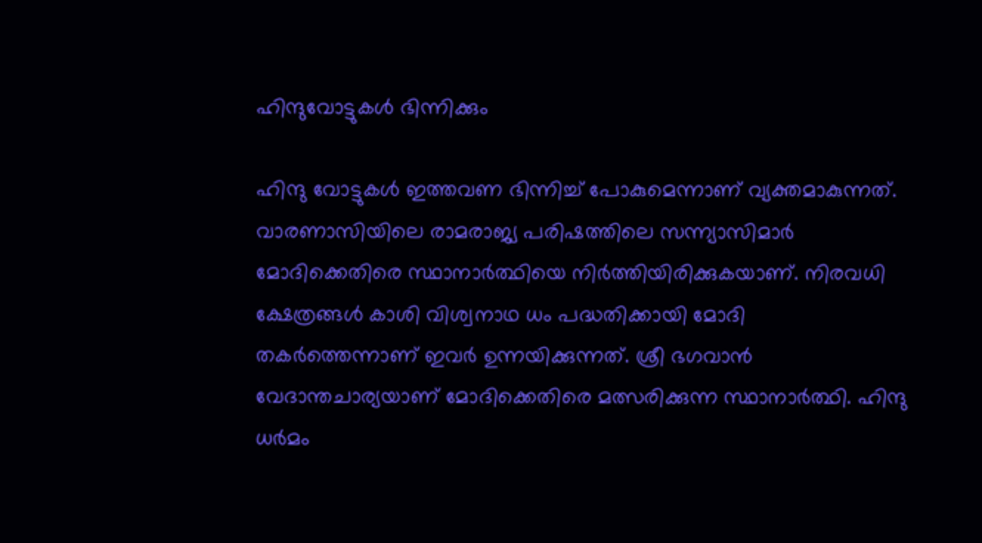ഹിന്ദുവോട്ടുകള്‍ ഭിന്നിക്കും

ഹിന്ദു വോട്ടുകള്‍ ഇത്തവണ ഭിന്നിച്ച് പോകുമെന്നാണ് വ്യക്തമാകുന്നത്. വാരണാസിയിലെ രാമരാജ്യ പരിഷത്തിലെ സന്ന്യാസിമാര്‍ മോദിക്കെതിരെ സ്ഥാനാര്‍ത്ഥിയെ നിര്‍ത്തിയിരിക്കുകയാണ്. നിരവധി ക്ഷേത്രങ്ങള്‍ കാശി വിശ്വനാഥ ധം പദ്ധതിക്കായി മോദി തകര്‍ത്തെന്നാണ് ഇവര്‍ ഉന്നയിക്കുന്നത്. ശ്രീ ഭഗവാന്‍ വേദാന്തചാര്യയാണ് മോദിക്കെതിരെ മത്സരിക്കുന്ന സ്ഥാനാര്‍ത്ഥി. ഹിന്ദു ധര്‍മം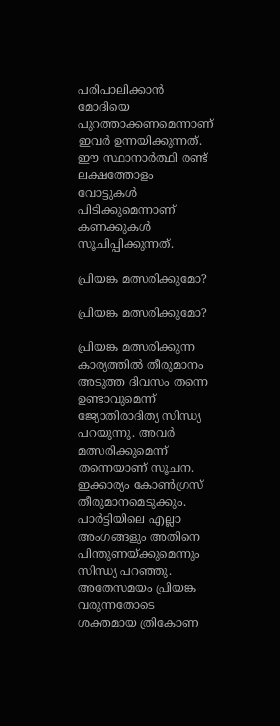പരിപാലിക്കാന്‍ മോദിയെ പുറത്താക്കണമെന്നാണ് ഇവര്‍ ഉന്നയിക്കുന്നത്. ഈ സ്ഥാനാര്‍ത്ഥി രണ്ട് ലക്ഷത്തോളം വോട്ടുകള്‍ പിടിക്കുമെന്നാണ് കണക്കുകള്‍ സൂചിപ്പിക്കുന്നത്.

പ്രിയങ്ക മത്സരിക്കുമോ?

പ്രിയങ്ക മത്സരിക്കുമോ?

പ്രിയങ്ക മത്സരിക്കുന്ന കാര്യത്തില്‍ തീരുമാനം അടുത്ത ദിവസം തന്നെ ഉണ്ടാവുമെന്ന് ജ്യോതിരാദിത്യ സിന്ധ്യ പറയുന്നു. അവര്‍ മത്സരിക്കുമെന്ന് തന്നെയാണ് സൂചന. ഇക്കാര്യം കോണ്‍ഗ്രസ് തീരുമാനമെടുക്കും. പാര്‍ട്ടിയിലെ എല്ലാ അംഗങ്ങളും അതിനെ പിന്തുണയ്ക്കുമെന്നും സിന്ധ്യ പറഞ്ഞു. അതേസമയം പ്രിയങ്ക വരുന്നതോടെ ശക്തമായ ത്രികോണ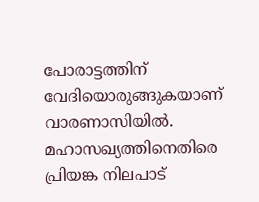പോരാട്ടത്തിന് വേദിയൊരുങ്ങുകയാണ് വാരണാസിയില്‍. മഹാസഖ്യത്തിനെതിരെ പ്രിയങ്ക നിലപാട്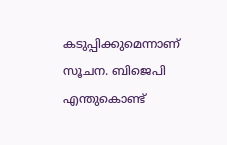കടുപ്പിക്കുമെന്നാണ് സൂചന. ബിജെപി എന്തുകൊണ്ട്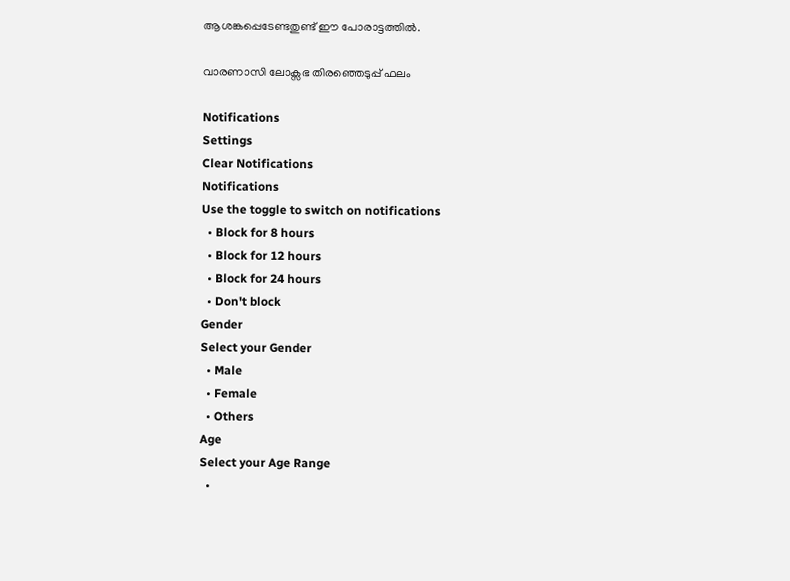ആശങ്കപ്പെടേണ്ടതുണ്ട് ഈ പോരാട്ടത്തില്‍.

വാരണാസി ലോക്സഭ തിരഞ്ഞെടുപ്പ് ഫലം

Notifications
Settings
Clear Notifications
Notifications
Use the toggle to switch on notifications
  • Block for 8 hours
  • Block for 12 hours
  • Block for 24 hours
  • Don't block
Gender
Select your Gender
  • Male
  • Female
  • Others
Age
Select your Age Range
  •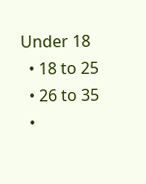Under 18
  • 18 to 25
  • 26 to 35
  •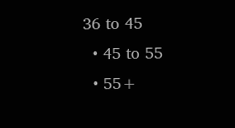36 to 45
  • 45 to 55
  • 55+